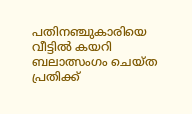പതിനഞ്ചുകാരിയെ വീട്ടില്‍ കയറി ബലാത്സംഗം ചെയ്ത പ്രതിക്ക്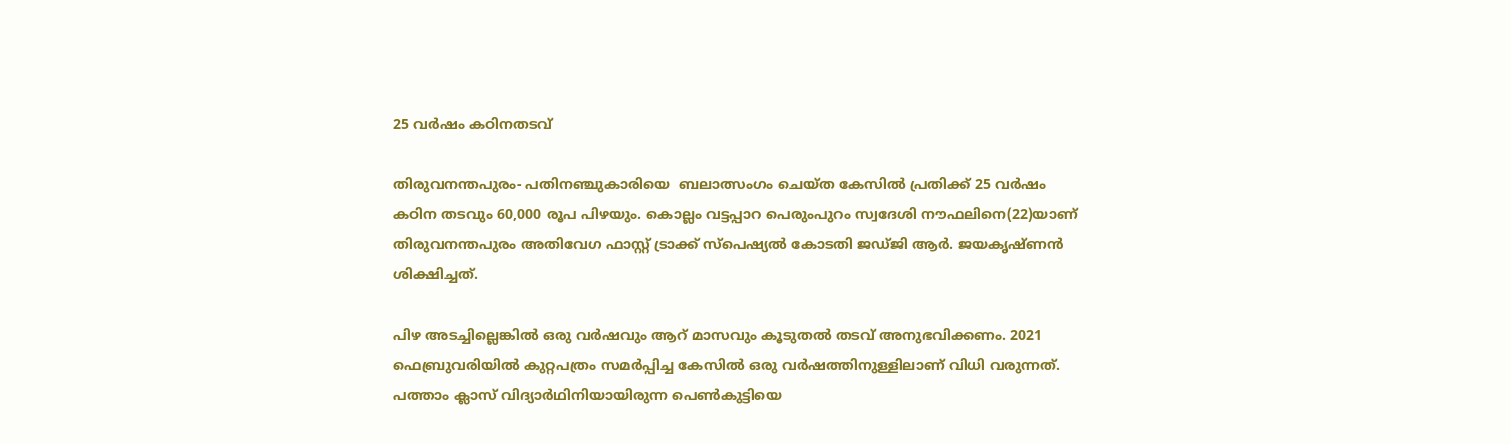25 വര്‍ഷം കഠിനതടവ്

തിരുവനന്തപുരം- പതിനഞ്ചുകാരിയെ  ബലാത്സംഗം ചെയ്ത കേസില്‍ പ്രതിക്ക് 25 വര്‍ഷം കഠിന തടവും 60,000 രൂപ പിഴയും. കൊല്ലം വട്ടപ്പാറ പെരുംപുറം സ്വദേശി നൗഫലിനെ(22)യാണ് തിരുവനന്തപുരം അതിവേഗ ഫാസ്റ്റ് ട്രാക്ക് സ്പെഷ്യല്‍ കോടതി ജഡ്ജി ആര്‍. ജയകൃഷ്ണന്‍ ശിക്ഷിച്ചത്.

പിഴ അടച്ചില്ലെങ്കില്‍ ഒരു വര്‍ഷവും ആറ് മാസവും കൂടുതല്‍ തടവ് അനുഭവിക്കണം. 2021 ഫെബ്രുവരിയില്‍ കുറ്റപത്രം സമര്‍പ്പിച്ച കേസില്‍ ഒരു വര്‍ഷത്തിനുള്ളിലാണ് വിധി വരുന്നത്. പത്താം ക്ലാസ് വിദ്യാര്‍ഥിനിയായിരുന്ന പെണ്‍കുട്ടിയെ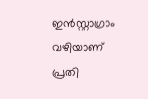ഇന്‍സ്റ്റാഗ്രാം വഴിയാണ് പ്രതി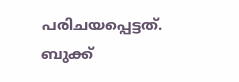പരിചയപ്പെട്ടത്. ബുക്ക്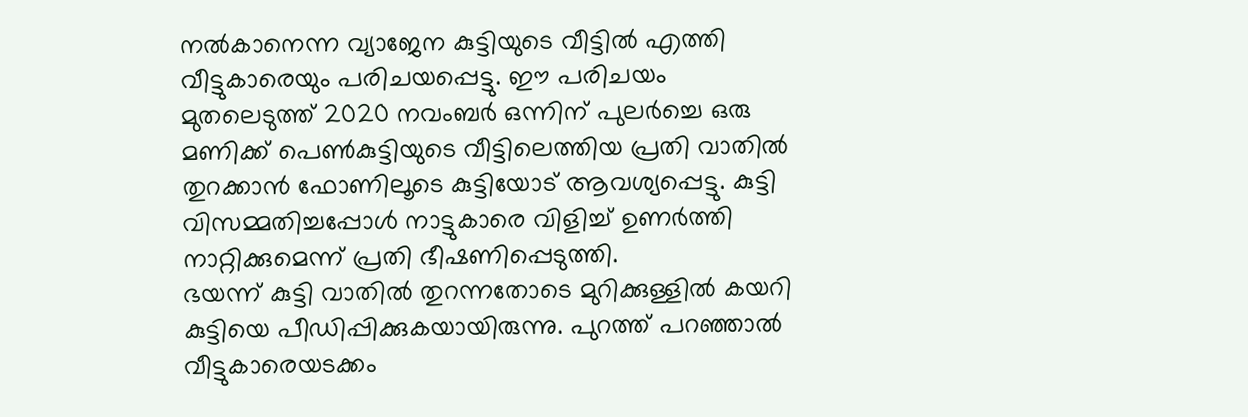നല്‍കാനെന്ന വ്യാജേന കുട്ടിയുടെ വീട്ടില്‍ എത്തി വീട്ടുകാരെയും പരിചയപ്പെട്ടു. ഈ പരിചയം മുതലെടുത്ത് 2020 നവംബര്‍ ഒന്നിന് പുലര്‍ച്ചെ ഒരു മണിക്ക് പെണ്‍കുട്ടിയുടെ വീട്ടിലെത്തിയ പ്രതി വാതില്‍ തുറക്കാന്‍ ഫോണിലൂടെ കുട്ടിയോട് ആവശ്യപ്പെട്ടു. കുട്ടി വിസമ്മതിച്ചപ്പോള്‍ നാട്ടുകാരെ വിളിച്ച് ഉണര്‍ത്തി നാറ്റിക്കുമെന്ന് പ്രതി ഭീഷണിപ്പെടുത്തി.
ഭയന്ന് കുട്ടി വാതില്‍ തുറന്നതോടെ മുറിക്കുള്ളില്‍ കയറി കുട്ടിയെ പീഡിപ്പിക്കുകയായിരുന്നു. പുറത്ത് പറഞ്ഞാല്‍ വീട്ടുകാരെയടക്കം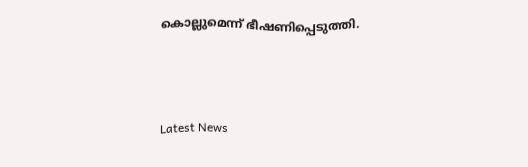കൊല്ലുമെന്ന് ഭീഷണിപ്പെടുത്തി.



Latest News